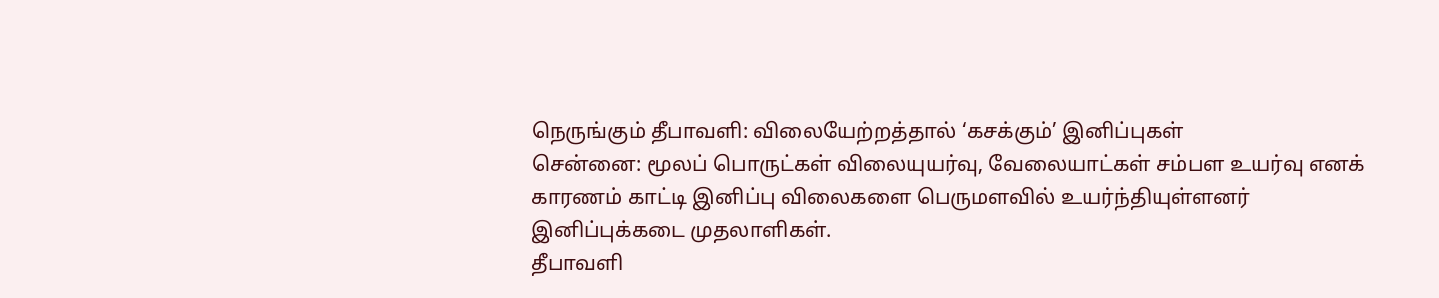நெருங்கும் தீபாவளி: விலையேற்றத்தால் ‘கசக்கும்’ இனிப்புகள்
சென்னை: மூலப் பொருட்கள் விலையுயர்வு, வேலையாட்கள் சம்பள உயர்வு எனக் காரணம் காட்டி இனிப்பு விலைகளை பெருமளவில் உயர்ந்தியுள்ளனர் இனிப்புக்கடை முதலாளிகள்.
தீபாவளி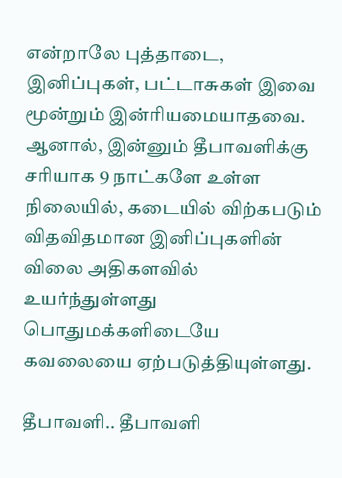என்றாலே புத்தாடை, இனிப்புகள், பட்டாசுகள் இவை மூன்றும் இன்ரியமையாதவை. ஆனால், இன்னும் தீபாவளிக்கு சரியாக 9 நாட்களே உள்ள நிலையில், கடையில் விற்கபடும் விதவிதமான இனிப்புகளின் விலை அதிகளவில் உயர்ந்துள்ளது பொதுமக்களிடையே கவலையை ஏற்படுத்தியுள்ளது.

தீபாவளி.. தீபாவளி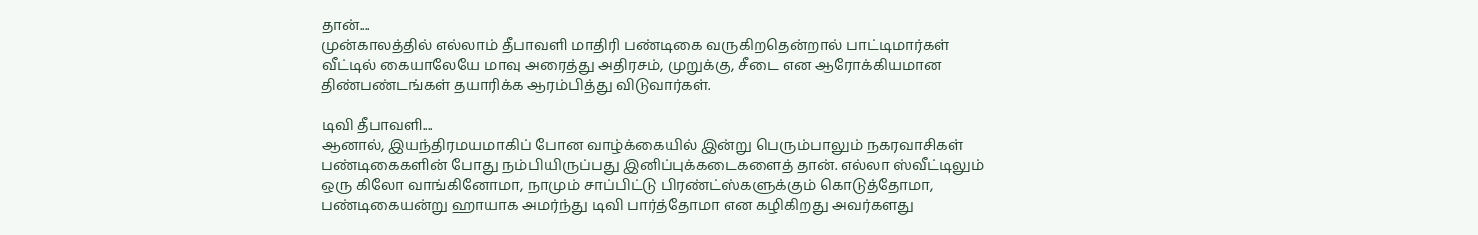தான்....
முன்காலத்தில் எல்லாம் தீபாவளி மாதிரி பண்டிகை வருகிறதென்றால் பாட்டிமார்கள் வீட்டில் கையாலேயே மாவு அரைத்து அதிரசம், முறுக்கு, சீடை என ஆரோக்கியமான திண்பண்டங்கள் தயாரிக்க ஆரம்பித்து விடுவார்கள்.

டிவி தீபாவளி....
ஆனால், இயந்திரமயமாகிப் போன வாழ்க்கையில் இன்று பெரும்பாலும் நகரவாசிகள் பண்டிகைகளின் போது நம்பியிருப்பது இனிப்புக்கடைகளைத் தான். எல்லா ஸ்வீட்டிலும் ஒரு கிலோ வாங்கினோமா, நாமும் சாப்பிட்டு பிரண்ட்ஸ்களுக்கும் கொடுத்தோமா, பண்டிகையன்று ஹாயாக அமர்ந்து டிவி பார்த்தோமா என கழிகிறது அவர்களது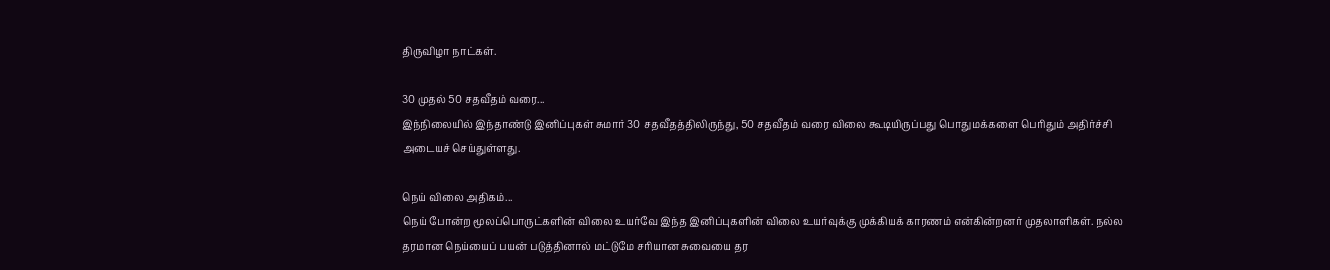திருவிழா நாட்கள்.

30 முதல் 50 சதவீதம் வரை...
இந்நிலையில் இந்தாண்டு இனிப்புகள் சுமார் 30 சதவீதத்திலிருந்து, 50 சதவீதம் வரை விலை கூடியிருப்பது பொதுமக்களை பெரிதும் அதிர்ச்சி அடையச் செய்துள்ளது.

நெய் விலை அதிகம்...
நெய் போன்ற மூலப்பொருட்களின் விலை உயர்வே இந்த இனிப்புகளின் விலை உயர்வுக்கு முக்கியக் காரணம் என்கின்றனர் முதலாளிகள். நல்ல தரமான நெய்யைப் பயன் படுத்தினால் மட்டுமே சரியான சுவையை தர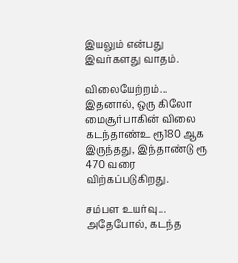இயலும் என்பது இவர்களது வாதம்.

விலையேற்றம்...
இதனால், ஒரு கிலோ மைசூர்பாகின் விலை கடந்தாண்உ ரூ180 ஆக இருந்தது, இந்தாண்டு ரூ 470 வரை விற்கப்படுகிறது.

சம்பள உயர்வு...
அதேபோல், கடந்த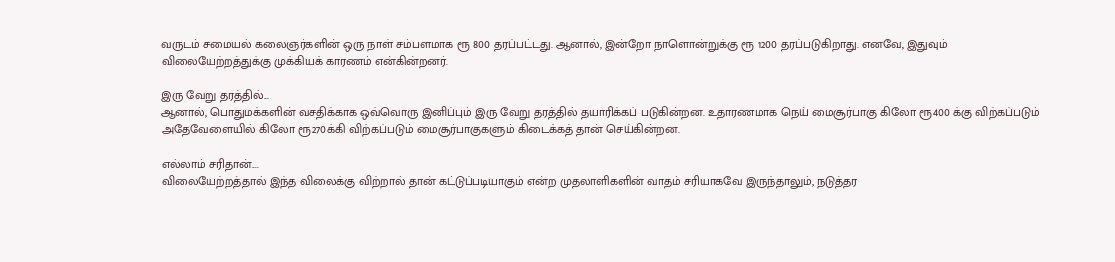வருடம் சமையல் கலைஞர்களின் ஒரு நாள் சம்பளமாக ரூ 800 தரப்பட்டது. ஆனால், இன்றோ நாளொன்றுக்கு ரூ 1200 தரப்படுகிறாது. எனவே, இதுவும் விலையேற்றத்துக்கு முக்கியக் காரணம் என்கின்றனர்.

இரு வேறு தரத்தில்...
ஆனால், பொதுமக்களின் வசதிக்காக ஒவ்வொரு இனிப்பும் இரு வேறு தரத்தில் தயாரிக்கப் படுகின்றன. உதாரணமாக நெய் மைசூர்பாகு கிலோ ரூ400 க்கு விற்கப்படும் அதேவேளையில் கிலோ ரூ270க்கி விற்கப்படும் மைசூர்பாகுகளும் கிடைக்கத் தான் செய்கின்றன.

எல்லாம் சரிதான்....
விலையேற்றத்தால் இந்த விலைக்கு விற்றால் தான் கட்டுப்படியாகும் என்ற முதலாளிகளின் வாதம் சரியாகவே இருந்தாலும், நடுத்தர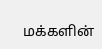மக்களின்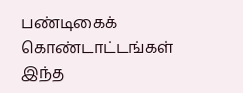பண்டிகைக் கொண்டாட்டங்கள் இந்த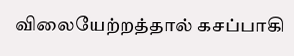விலையேற்றத்தால் கசப்பாகி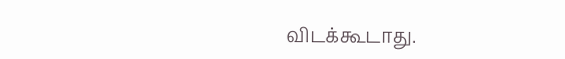விடக்கூடாது.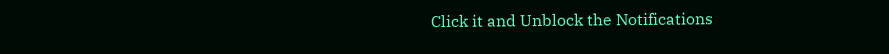Click it and Unblock the Notifications